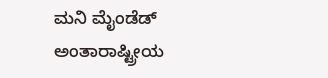ಮನಿ ಮೈಂಡೆಡ್
ಅಂತಾರಾಷ್ಟ್ರೀಯ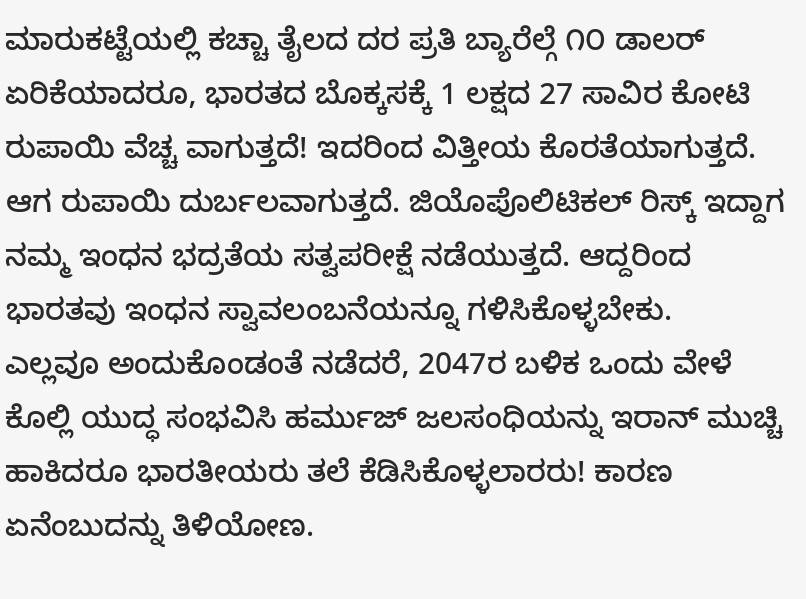ಮಾರುಕಟ್ಟೆಯಲ್ಲಿ ಕಚ್ಚಾ ತೈಲದ ದರ ಪ್ರತಿ ಬ್ಯಾರೆಲ್ಗೆ ೧೦ ಡಾಲರ್ ಏರಿಕೆಯಾದರೂ, ಭಾರತದ ಬೊಕ್ಕಸಕ್ಕೆ 1 ಲಕ್ಷದ 27 ಸಾವಿರ ಕೋಟಿ ರುಪಾಯಿ ವೆಚ್ಚ ವಾಗುತ್ತದೆ! ಇದರಿಂದ ವಿತ್ತೀಯ ಕೊರತೆಯಾಗುತ್ತದೆ. ಆಗ ರುಪಾಯಿ ದುರ್ಬಲವಾಗುತ್ತದೆ. ಜಿಯೊಪೊಲಿಟಿಕಲ್ ರಿಸ್ಕ್ ಇದ್ದಾಗ ನಮ್ಮ ಇಂಧನ ಭದ್ರತೆಯ ಸತ್ವಪರೀಕ್ಷೆ ನಡೆಯುತ್ತದೆ. ಆದ್ದರಿಂದ ಭಾರತವು ಇಂಧನ ಸ್ವಾವಲಂಬನೆಯನ್ನೂ ಗಳಿಸಿಕೊಳ್ಳಬೇಕು.
ಎಲ್ಲವೂ ಅಂದುಕೊಂಡಂತೆ ನಡೆದರೆ, 2047ರ ಬಳಿಕ ಒಂದು ವೇಳೆ ಕೊಲ್ಲಿ ಯುದ್ಧ ಸಂಭವಿಸಿ ಹರ್ಮುಜ್ ಜಲಸಂಧಿಯನ್ನು ಇರಾನ್ ಮುಚ್ಚಿ ಹಾಕಿದರೂ ಭಾರತೀಯರು ತಲೆ ಕೆಡಿಸಿಕೊಳ್ಳಲಾರರು! ಕಾರಣ ಏನೆಂಬುದನ್ನು ತಿಳಿಯೋಣ.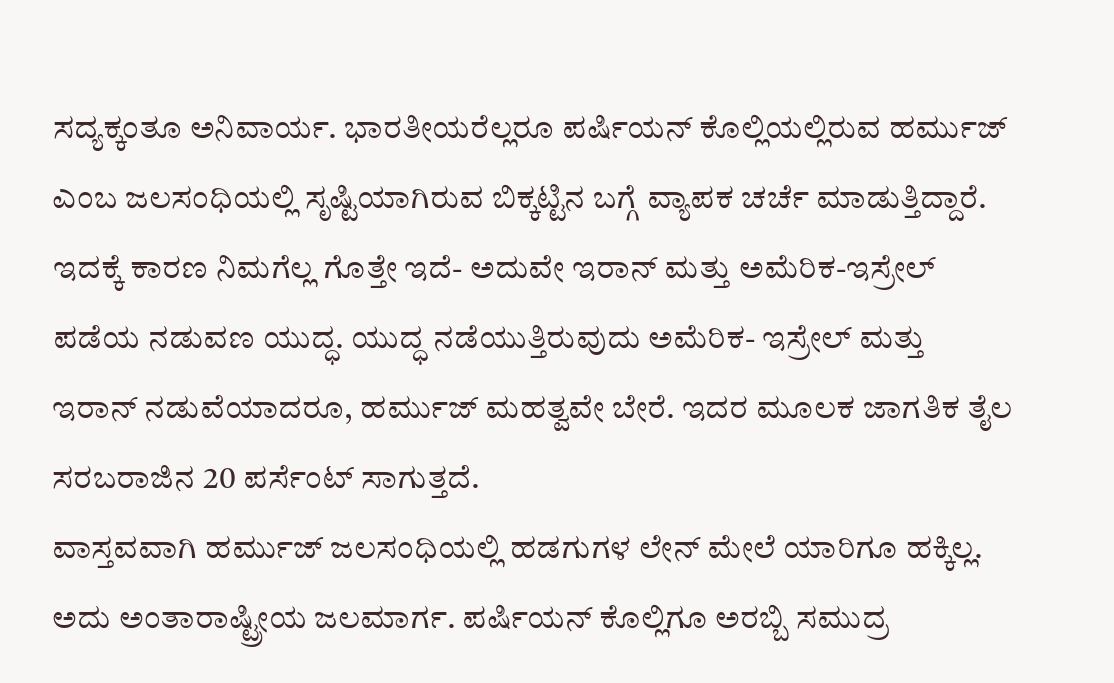ಸದ್ಯಕ್ಕಂತೂ ಅನಿವಾರ್ಯ. ಭಾರತೀಯರೆಲ್ಲರೂ ಪರ್ಷಿಯನ್ ಕೊಲ್ಲಿಯಲ್ಲಿರುವ ಹರ್ಮುಜ್ ಎಂಬ ಜಲಸಂಧಿಯಲ್ಲಿ ಸೃಷ್ಟಿಯಾಗಿರುವ ಬಿಕ್ಕಟ್ಟಿನ ಬಗ್ಗೆ ವ್ಯಾಪಕ ಚರ್ಚೆ ಮಾಡುತ್ತಿದ್ದಾರೆ.
ಇದಕ್ಕೆ ಕಾರಣ ನಿಮಗೆಲ್ಲ ಗೊತ್ತೇ ಇದೆ- ಅದುವೇ ಇರಾನ್ ಮತ್ತು ಅಮೆರಿಕ-ಇಸ್ರೇಲ್ ಪಡೆಯ ನಡುವಣ ಯುದ್ಧ. ಯುದ್ಧ ನಡೆಯುತ್ತಿರುವುದು ಅಮೆರಿಕ- ಇಸ್ರೇಲ್ ಮತ್ತು ಇರಾನ್ ನಡುವೆಯಾದರೂ, ಹರ್ಮುಜ್ ಮಹತ್ವವೇ ಬೇರೆ. ಇದರ ಮೂಲಕ ಜಾಗತಿಕ ತೈಲ ಸರಬರಾಜಿನ 20 ಪರ್ಸೆಂಟ್ ಸಾಗುತ್ತದೆ.
ವಾಸ್ತವವಾಗಿ ಹರ್ಮುಜ್ ಜಲಸಂಧಿಯಲ್ಲಿ ಹಡಗುಗಳ ಲೇನ್ ಮೇಲೆ ಯಾರಿಗೂ ಹಕ್ಕಿಲ್ಲ. ಅದು ಅಂತಾರಾಷ್ಟ್ರೀಯ ಜಲಮಾರ್ಗ. ಪರ್ಷಿಯನ್ ಕೊಲ್ಲಿಗೂ ಅರಬ್ಬಿ ಸಮುದ್ರ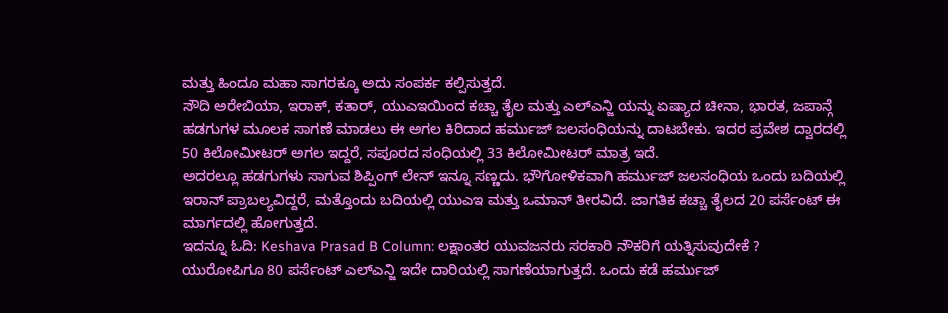ಮತ್ತು ಹಿಂದೂ ಮಹಾ ಸಾಗರಕ್ಕೂ ಅದು ಸಂಪರ್ಕ ಕಲ್ಪಿಸುತ್ತದೆ.
ಸೌದಿ ಅರೇಬಿಯಾ, ಇರಾಕ್, ಕತಾರ್, ಯುಎಇಯಿಂದ ಕಚ್ಚಾ ತೈಲ ಮತ್ತು ಎಲ್ಎನ್ಜಿ ಯನ್ನು ಏಷ್ಯಾದ ಚೀನಾ, ಭಾರತ, ಜಪಾನ್ಗೆ ಹಡಗುಗಳ ಮೂಲಕ ಸಾಗಣೆ ಮಾಡಲು ಈ ಅಗಲ ಕಿರಿದಾದ ಹರ್ಮುಜ್ ಜಲಸಂಧಿಯನ್ನು ದಾಟಬೇಕು. ಇದರ ಪ್ರವೇಶ ದ್ವಾರದಲ್ಲಿ 50 ಕಿಲೋಮೀಟರ್ ಅಗಲ ಇದ್ದರೆ, ಸಪೂರದ ಸಂಧಿಯಲ್ಲಿ 33 ಕಿಲೋಮೀಟರ್ ಮಾತ್ರ ಇದೆ.
ಅದರಲ್ಲೂ ಹಡಗುಗಳು ಸಾಗುವ ಶಿಪ್ಪಿಂಗ್ ಲೇನ್ ಇನ್ನೂ ಸಣ್ಣದು. ಭೌಗೋಳಿಕವಾಗಿ ಹರ್ಮುಜ್ ಜಲಸಂಧಿಯ ಒಂದು ಬದಿಯಲ್ಲಿ ಇರಾನ್ ಪ್ರಾಬಲ್ಯವಿದ್ದರೆ, ಮತ್ತೊಂದು ಬದಿಯಲ್ಲಿ ಯುಎಇ ಮತ್ತು ಒಮಾನ್ ತೀರವಿದೆ. ಜಾಗತಿಕ ಕಚ್ಚಾ ತೈಲದ 20 ಪರ್ಸೆಂಟ್ ಈ ಮಾರ್ಗದಲ್ಲಿ ಹೋಗುತ್ತದೆ.
ಇದನ್ನೂ ಓದಿ: Keshava Prasad B Column: ಲಕ್ಷಾಂತರ ಯುವಜನರು ಸರಕಾರಿ ನೌಕರಿಗೆ ಯತ್ನಿಸುವುದೇಕೆ ?
ಯುರೋಪಿಗೂ 80 ಪರ್ಸೆಂಟ್ ಎಲ್ಎನ್ಜಿ ಇದೇ ದಾರಿಯಲ್ಲಿ ಸಾಗಣೆಯಾಗುತ್ತದೆ. ಒಂದು ಕಡೆ ಹರ್ಮುಜ್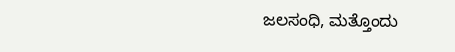ಜಲಸಂಧಿ, ಮತ್ತೊಂದು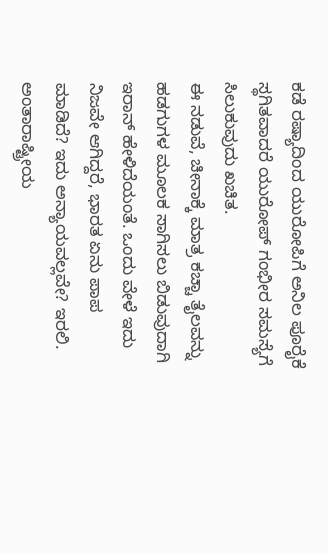ಕಡೆ ರಷ್ಯಾದಿಂದ ಯುರೋಪಿಗೆ ಅನಿಲ ಪೂರೈಕೆ ಸ್ಥಗಿತವಾದರೆ ಯುರೋಪ್ ಗಂಭೀರ ಸಮಸ್ಯೆಗೆ ಸಿಲುಕುವುದು ಖಚಿತ.
ಈ ನಡುವೆ, ಚೀನಾಕ್ಕೆ ಮಾತ್ರ ಕಚ್ಚಾ ತೈಲವನ್ನು ಹಡಗುಗಳ ಮೂಲಕ ಸಾಗಿಸಲು ಬಿಡುವುದಾಗಿ ಇರಾನ್ ಹೇಳಿದೆಯಂತೆ. ಒಂದು ವೇಳೆ ಇದು ನಿಜವೇ ಆಗಿದ್ದರೆ, ಭಾರತ ಏನು ಪಾಪ ಮಾಡಿದೆ? ಇದು ಅನ್ಯಾಯವಲ್ಲವೇ? ಇರಲಿ. ಅಂತಾರಾಷ್ಟ್ರೀಯ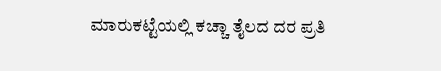ಮಾರುಕಟ್ಟೆಯಲ್ಲಿ ಕಚ್ಚಾ ತೈಲದ ದರ ಪ್ರತಿ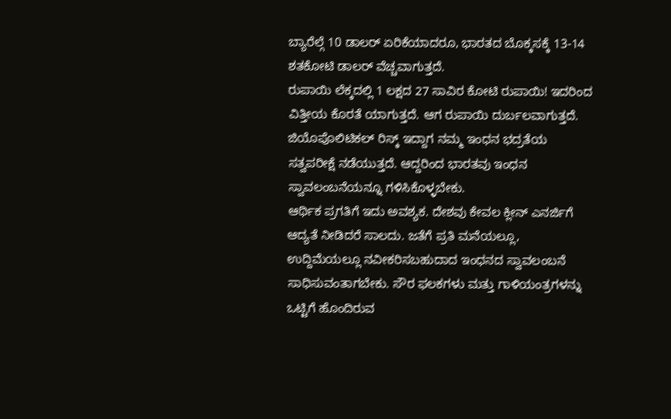ಬ್ಯಾರೆಲ್ಗೆ 10 ಡಾಲರ್ ಏರಿಕೆಯಾದರೂ, ಭಾರತದ ಬೊಕ್ಕಸಕ್ಕೆ 13-14 ಶತಕೋಟಿ ಡಾಲರ್ ವೆಚ್ಚವಾಗುತ್ತದೆ.
ರುಪಾಯಿ ಲೆಕ್ಕದಲ್ಲಿ 1 ಲಕ್ಷದ 27 ಸಾವಿರ ಕೋಟಿ ರುಪಾಯಿ! ಇದರಿಂದ ವಿತ್ತೀಯ ಕೊರತೆ ಯಾಗುತ್ತದೆ. ಆಗ ರುಪಾಯಿ ದುರ್ಬಲವಾಗುತ್ತದೆ. ಜಿಯೊಪೊಲಿಟಿಕಲ್ ರಿಸ್ಕ್ ಇದ್ದಾಗ ನಮ್ಮ ಇಂಧನ ಭದ್ರತೆಯ ಸತ್ವಪರೀಕ್ಷೆ ನಡೆಯುತ್ತದೆ. ಆದ್ದರಿಂದ ಭಾರತವು ಇಂಧನ ಸ್ವಾವಲಂಬನೆಯನ್ನೂ ಗಳಿಸಿಕೊಳ್ಳಬೇಕು.
ಆರ್ಥಿಕ ಪ್ರಗತಿಗೆ ಇದು ಅವಶ್ಯಕ. ದೇಶವು ಕೇವಲ ಕ್ಲೀನ್ ಎನರ್ಜಿಗೆ ಆದ್ಯತೆ ನೀಡಿದರೆ ಸಾಲದು. ಜತೆಗೆ ಪ್ರತಿ ಮನೆಯಲ್ಲೂ, ಉದ್ದಿಮೆಯಲ್ಲೂ ನವೀಕರಿಸಬಹುದಾದ ಇಂಧನದ ಸ್ವಾವಲಂಬನೆ ಸಾಧಿಸುವಂತಾಗಬೇಕು. ಸೌರ ಫಲಕಗಳು ಮತ್ತು ಗಾಳಿಯಂತ್ರಗಳನ್ನು ಒಟ್ಟಿಗೆ ಹೊಂದಿರುವ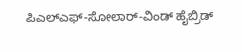ಪಿಎಲ್ಎಫ್-ಸೋಲಾರ್-ವಿಂಡ್ ಹೈಬ್ರಿಡ್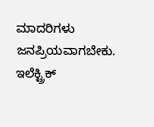ಮಾದರಿಗಳು ಜನಪ್ರಿಯವಾಗಬೇಕು.
ಇಲೆಕ್ಟ್ರಿಕ್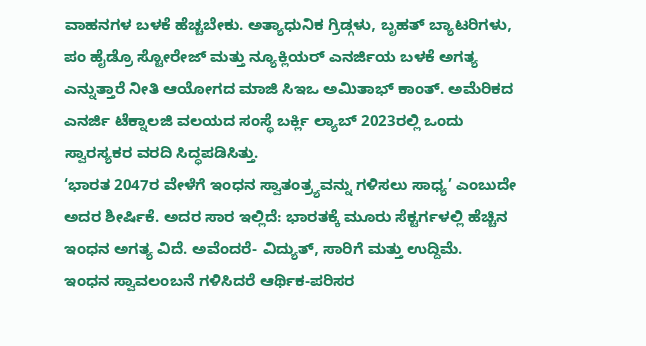ವಾಹನಗಳ ಬಳಕೆ ಹೆಚ್ಚಬೇಕು. ಅತ್ಯಾಧುನಿಕ ಗ್ರಿಡ್ಗಳು, ಬೃಹತ್ ಬ್ಯಾಟರಿಗಳು, ಪಂ ಹೈಡ್ರೊ ಸ್ಟೋರೇಜ್ ಮತ್ತು ನ್ಯೂಕ್ಲಿಯರ್ ಎನರ್ಜಿಯ ಬಳಕೆ ಅಗತ್ಯ ಎನ್ನುತ್ತಾರೆ ನೀತಿ ಆಯೋಗದ ಮಾಜಿ ಸಿಇಒ ಅಮಿತಾಭ್ ಕಾಂತ್. ಅಮೆರಿಕದ ಎನರ್ಜಿ ಟೆಕ್ನಾಲಜಿ ವಲಯದ ಸಂಸ್ಥೆ ಬರ್ಕ್ಲಿ ಲ್ಯಾಬ್ 2023ರಲ್ಲಿ ಒಂದು ಸ್ವಾರಸ್ಯಕರ ವರದಿ ಸಿದ್ಧಪಡಿಸಿತ್ತು.
‘ಭಾರತ 2047ರ ವೇಳೆಗೆ ಇಂಧನ ಸ್ವಾತಂತ್ರ್ಯವನ್ನು ಗಳಿಸಲು ಸಾಧ್ಯ’ ಎಂಬುದೇ ಅದರ ಶೀರ್ಷಿಕೆ. ಅದರ ಸಾರ ಇಲ್ಲಿದೆ: ಭಾರತಕ್ಕೆ ಮೂರು ಸೆಕ್ಟರ್ಗಳಲ್ಲಿ ಹೆಚ್ಚಿನ ಇಂಧನ ಅಗತ್ಯ ವಿದೆ. ಅವೆಂದರೆ- ವಿದ್ಯುತ್, ಸಾರಿಗೆ ಮತ್ತು ಉದ್ದಿಮೆ.
ಇಂಧನ ಸ್ವಾವಲಂಬನೆ ಗಳಿಸಿದರೆ ಆರ್ಥಿಕ-ಪರಿಸರ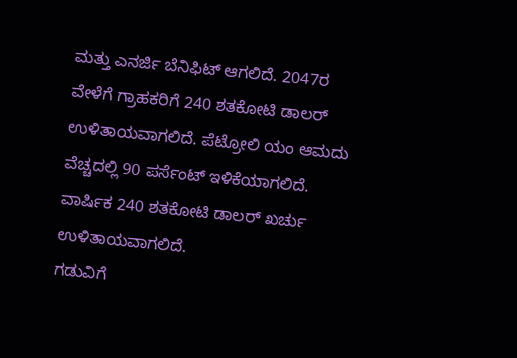ಮತ್ತು ಎನರ್ಜಿ ಬೆನಿಫಿಟ್ ಆಗಲಿದೆ. 2047ರ ವೇಳೆಗೆ ಗ್ರಾಹಕರಿಗೆ 240 ಶತಕೋಟಿ ಡಾಲರ್ ಉಳಿತಾಯವಾಗಲಿದೆ. ಪೆಟ್ರೋಲಿ ಯಂ ಆಮದು ವೆಚ್ಚದಲ್ಲಿ 90 ಪರ್ಸೆಂಟ್ ಇಳಿಕೆಯಾಗಲಿದೆ. ವಾರ್ಷಿಕ 240 ಶತಕೋಟಿ ಡಾಲರ್ ಖರ್ಚು ಉಳಿತಾಯವಾಗಲಿದೆ.
ಗಡುವಿಗೆ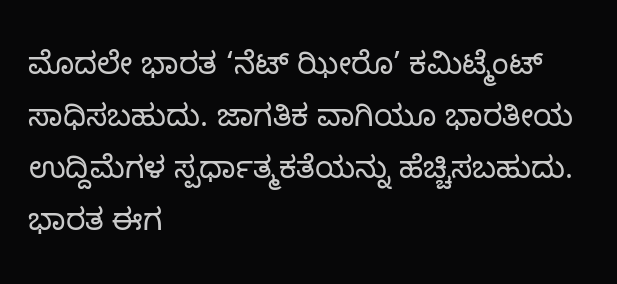ಮೊದಲೇ ಭಾರತ ‘ನೆಟ್ ಝೀರೊ’ ಕಮಿಟ್ಮೆಂಟ್ ಸಾಧಿಸಬಹುದು. ಜಾಗತಿಕ ವಾಗಿಯೂ ಭಾರತೀಯ ಉದ್ದಿಮೆಗಳ ಸ್ಪರ್ಧಾತ್ಮಕತೆಯನ್ನು ಹೆಚ್ಚಿಸಬಹುದು. ಭಾರತ ಈಗ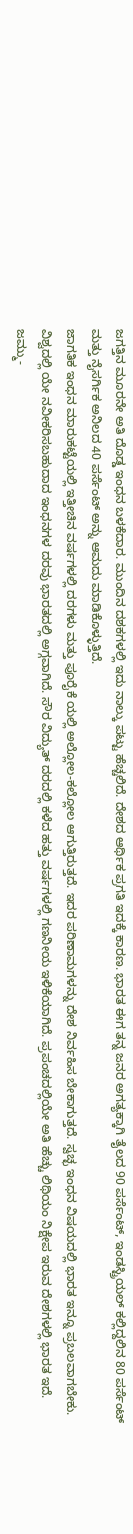ಜಗತ್ತಿನ ಮೂರನೇ ಅತಿ ದೊಡ್ಡ ಇಂಧನ ಬಳಕೆದಾರ. ಮುಂದಿನ ದಶಕಗಳಲ್ಲಿ ಇದು ನಾಲ್ಕು ಪಟ್ಟು ಹೆಚ್ಚಲಿದೆ. ದೇಶದ ಆರ್ಥಿಕ ಪ್ರಗತಿ ಇದಕ್ಕೆ ಕಾರಣ. ಭಾರತ ಈಗ ತನ್ನ ಜನರ ಅಗತ್ಯಕ್ಕಾಗಿ ತೈಲದ 90 ಪರ್ಸೆಂಟ್, ಇಂಡಸ್ಟ್ರಿಯಲ್ ಕಲ್ಲಿದ್ದಲಿನ 80 ಪರ್ಸೆಂಟ್ ಮತ್ತು ನೈಸರ್ಗಿಕ ಅನಿಲದ 40 ಪರ್ಸೆಂಟ್ ಅನ್ನು ಆಮದು ಮಾಡಿಕೊಳ್ಳುತ್ತಿದೆ.
ಜಾಗತಿಕ ಇಂಧನ ಮಾರುಕಟ್ಟೆಯಲ್ಲಿ ಇತ್ತೀಚಿನ ವರ್ಷಗಳಲ್ಲಿ ದರಗಳು ಮತ್ತು ಪೂರೈಕೆ ಯಲ್ಲಿ ಅಲ್ಲೋಲ-ಕಲ್ಲೋಲ ಆಗುತ್ತಿರುತ್ತದೆ. ಇದರ ಪರಿಣಾಮಗಳನ್ನು ದೇಶ ನಿರ್ವಹಿಸ ಬೇಕಾಗುತ್ತದೆ. ಸ್ವಚ್ಛ ಇಂಧನ ವಿಷಯದಲ್ಲಿ ಭಾರತ ಇನ್ನೂ ಪ್ರಬಲವಾಗಬೇಕು. ವಿಶ್ವದಲ್ಲಿ ಯೇ ನವೀಕರಿಸಬಹುದಾದ ಇಂಧನಗಳ ದರವು ಭಾರತದಲ್ಲಿ ಅಗ್ಗವಾಗಿದೆ. ಸೌರ ವಿದ್ಯುತ್ ದರದಲ್ಲಿ ಕಳೆದ ಹತ್ತು ವರ್ಷಗಳಲ್ಲಿ ಗಣನೀಯ ಇಳಿಕೆಯಾಗಿದೆ. ಪ್ರಪಂಚದಲ್ಲಿಯೇ ಅತಿ ಹೆಚ್ಚು ಲಿಥಿಯಂ ನಿಕ್ಷೇಪ ಇರುವ ದೇಶಗಳಲ್ಲಿ ಭಾರತ ಇದೆ.
ಜಮ್ಮು-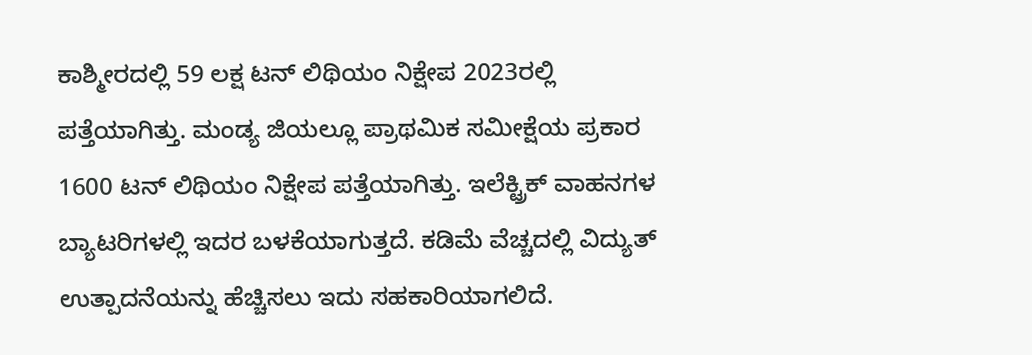ಕಾಶ್ಮೀರದಲ್ಲಿ 59 ಲಕ್ಷ ಟನ್ ಲಿಥಿಯಂ ನಿಕ್ಷೇಪ 2023ರಲ್ಲಿ ಪತ್ತೆಯಾಗಿತ್ತು. ಮಂಡ್ಯ ಜಿಯಲ್ಲೂ ಪ್ರಾಥಮಿಕ ಸಮೀಕ್ಷೆಯ ಪ್ರಕಾರ 1600 ಟನ್ ಲಿಥಿಯಂ ನಿಕ್ಷೇಪ ಪತ್ತೆಯಾಗಿತ್ತು. ಇಲೆಕ್ಟ್ರಿಕ್ ವಾಹನಗಳ ಬ್ಯಾಟರಿಗಳಲ್ಲಿ ಇದರ ಬಳಕೆಯಾಗುತ್ತದೆ. ಕಡಿಮೆ ವೆಚ್ಚದಲ್ಲಿ ವಿದ್ಯುತ್ ಉತ್ಪಾದನೆಯನ್ನು ಹೆಚ್ಚಿಸಲು ಇದು ಸಹಕಾರಿಯಾಗಲಿದೆ.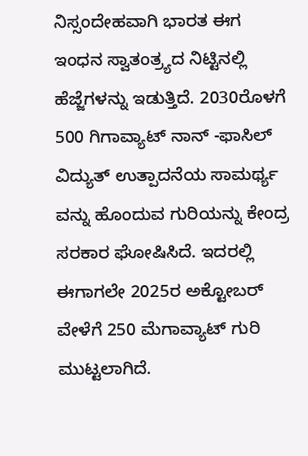ನಿಸ್ಸಂದೇಹವಾಗಿ ಭಾರತ ಈಗ ಇಂಧನ ಸ್ವಾತಂತ್ರ್ಯದ ನಿಟ್ಟಿನಲ್ಲಿ ಹೆಜ್ಜೆಗಳನ್ನು ಇಡುತ್ತಿದೆ. 2030ರೊಳಗೆ 500 ಗಿಗಾವ್ಯಾಟ್ ನಾನ್ -ಫಾಸಿಲ್ ವಿದ್ಯುತ್ ಉತ್ಪಾದನೆಯ ಸಾಮರ್ಥ್ಯ ವನ್ನು ಹೊಂದುವ ಗುರಿಯನ್ನು ಕೇಂದ್ರ ಸರಕಾರ ಘೋಷಿಸಿದೆ. ಇದರಲ್ಲಿ ಈಗಾಗಲೇ 2025ರ ಅಕ್ಟೋಬರ್ ವೇಳೆಗೆ 250 ಮೆಗಾವ್ಯಾಟ್ ಗುರಿ ಮುಟ್ಟಲಾಗಿದೆ.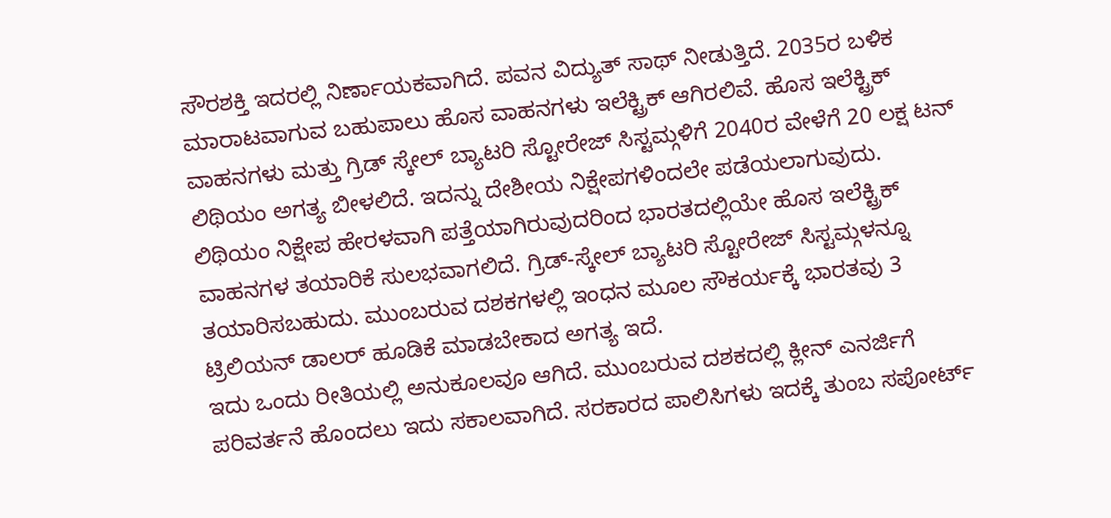ಸೌರಶಕ್ತಿ ಇದರಲ್ಲಿ ನಿರ್ಣಾಯಕವಾಗಿದೆ. ಪವನ ವಿದ್ಯುತ್ ಸಾಥ್ ನೀಡುತ್ತಿದೆ. 2035ರ ಬಳಿಕ ಮಾರಾಟವಾಗುವ ಬಹುಪಾಲು ಹೊಸ ವಾಹನಗಳು ಇಲೆಕ್ಟ್ರಿಕ್ ಆಗಿರಲಿವೆ. ಹೊಸ ಇಲೆಕ್ಟ್ರಿಕ್ ವಾಹನಗಳು ಮತ್ತು ಗ್ರಿಡ್ ಸ್ಕೇಲ್ ಬ್ಯಾಟರಿ ಸ್ಟೋರೇಜ್ ಸಿಸ್ಟಮ್ಗಳಿಗೆ 2040ರ ವೇಳೆಗೆ 20 ಲಕ್ಷ ಟನ್ ಲಿಥಿಯಂ ಅಗತ್ಯ ಬೀಳಲಿದೆ. ಇದನ್ನು ದೇಶೀಯ ನಿಕ್ಷೇಪಗಳಿಂದಲೇ ಪಡೆಯಲಾಗುವುದು.
ಲಿಥಿಯಂ ನಿಕ್ಷೇಪ ಹೇರಳವಾಗಿ ಪತ್ತೆಯಾಗಿರುವುದರಿಂದ ಭಾರತದಲ್ಲಿಯೇ ಹೊಸ ಇಲೆಕ್ಟ್ರಿಕ್ ವಾಹನಗಳ ತಯಾರಿಕೆ ಸುಲಭವಾಗಲಿದೆ. ಗ್ರಿಡ್-ಸ್ಕೇಲ್ ಬ್ಯಾಟರಿ ಸ್ಟೋರೇಜ್ ಸಿಸ್ಟಮ್ಗಳನ್ನೂ ತಯಾರಿಸಬಹುದು. ಮುಂಬರುವ ದಶಕಗಳಲ್ಲಿ ಇಂಧನ ಮೂಲ ಸೌಕರ್ಯಕ್ಕೆ ಭಾರತವು 3 ಟ್ರಿಲಿಯನ್ ಡಾಲರ್ ಹೂಡಿಕೆ ಮಾಡಬೇಕಾದ ಅಗತ್ಯ ಇದೆ.
ಇದು ಒಂದು ರೀತಿಯಲ್ಲಿ ಅನುಕೂಲವೂ ಆಗಿದೆ. ಮುಂಬರುವ ದಶಕದಲ್ಲಿ ಕ್ಲೀನ್ ಎನರ್ಜಿಗೆ ಪರಿವರ್ತನೆ ಹೊಂದಲು ಇದು ಸಕಾಲವಾಗಿದೆ. ಸರಕಾರದ ಪಾಲಿಸಿಗಳು ಇದಕ್ಕೆ ತುಂಬ ಸಪೋರ್ಟ್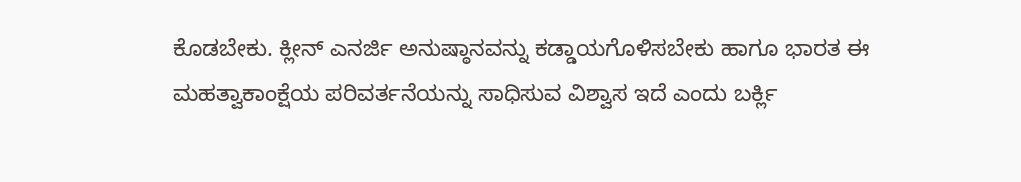ಕೊಡಬೇಕು. ಕ್ಲೀನ್ ಎನರ್ಜಿ ಅನುಷ್ಠಾನವನ್ನು ಕಡ್ಡಾಯಗೊಳಿಸಬೇಕು ಹಾಗೂ ಭಾರತ ಈ ಮಹತ್ವಾಕಾಂಕ್ಷೆಯ ಪರಿವರ್ತನೆಯನ್ನು ಸಾಧಿಸುವ ವಿಶ್ವಾಸ ಇದೆ ಎಂದು ಬರ್ಕ್ಲಿ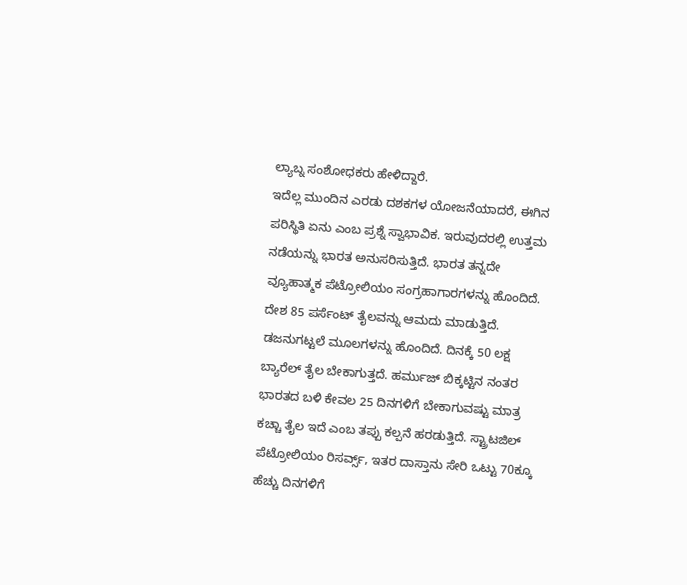ಲ್ಯಾಬ್ನ ಸಂಶೋಧಕರು ಹೇಳಿದ್ದಾರೆ.
ಇದೆಲ್ಲ ಮುಂದಿನ ಎರಡು ದಶಕಗಳ ಯೋಜನೆಯಾದರೆ, ಈಗಿನ ಪರಿಸ್ಥಿತಿ ಏನು ಎಂಬ ಪ್ರಶ್ನೆ ಸ್ವಾಭಾವಿಕ. ಇರುವುದರಲ್ಲಿ ಉತ್ತಮ ನಡೆಯನ್ನು ಭಾರತ ಅನುಸರಿಸುತ್ತಿದೆ. ಭಾರತ ತನ್ನದೇ ವ್ಯೂಹಾತ್ಮಕ ಪೆಟ್ರೋಲಿಯಂ ಸಂಗ್ರಹಾಗಾರಗಳನ್ನು ಹೊಂದಿದೆ. ದೇಶ 85 ಪರ್ಸೆಂಟ್ ತೈಲವನ್ನು ಆಮದು ಮಾಡುತ್ತಿದೆ.
ಡಜನುಗಟ್ಟಲೆ ಮೂಲಗಳನ್ನು ಹೊಂದಿದೆ. ದಿನಕ್ಕೆ 50 ಲಕ್ಷ ಬ್ಯಾರೆಲ್ ತೈಲ ಬೇಕಾಗುತ್ತದೆ. ಹರ್ಮುಜ್ ಬಿಕ್ಕಟ್ಟಿನ ನಂತರ ಭಾರತದ ಬಳಿ ಕೇವಲ 25 ದಿನಗಳಿಗೆ ಬೇಕಾಗುವಷ್ಟು ಮಾತ್ರ ಕಚ್ಚಾ ತೈಲ ಇದೆ ಎಂಬ ತಪ್ಪು ಕಲ್ಪನೆ ಹರಡುತ್ತಿದೆ. ಸ್ಟ್ರಾಟಜಿಲ್ ಪೆಟ್ರೋಲಿಯಂ ರಿಸರ್ವ್ಸ್, ಇತರ ದಾಸ್ತಾನು ಸೇರಿ ಒಟ್ಟು 70ಕ್ಕೂ ಹೆಚ್ಚು ದಿನಗಳಿಗೆ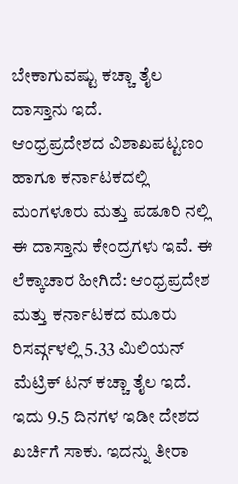ಬೇಕಾಗುವಷ್ಟು ಕಚ್ಚಾ ತೈಲ ದಾಸ್ತಾನು ಇದೆ.
ಆಂಧ್ರಪ್ರದೇಶದ ವಿಶಾಖಪಟ್ಟಣಂ ಹಾಗೂ ಕರ್ನಾಟಕದಲ್ಲಿ ಮಂಗಳೂರು ಮತ್ತು ಪಡೂರಿ ನಲ್ಲಿ ಈ ದಾಸ್ತಾನು ಕೇಂದ್ರಗಳು ಇವೆ. ಈ ಲೆಕ್ಕಾಚಾರ ಹೀಗಿದೆ: ಆಂಧ್ರಪ್ರದೇಶ ಮತ್ತು ಕರ್ನಾಟಕದ ಮೂರು ರಿಸರ್ವ್ಗಳಲ್ಲಿ 5.33 ಮಿಲಿಯನ್ ಮೆಟ್ರಿಕ್ ಟನ್ ಕಚ್ಚಾ ತೈಲ ಇದೆ. ಇದು 9.5 ದಿನಗಳ ಇಡೀ ದೇಶದ ಖರ್ಚಿಗೆ ಸಾಕು. ಇದನ್ನು ತೀರಾ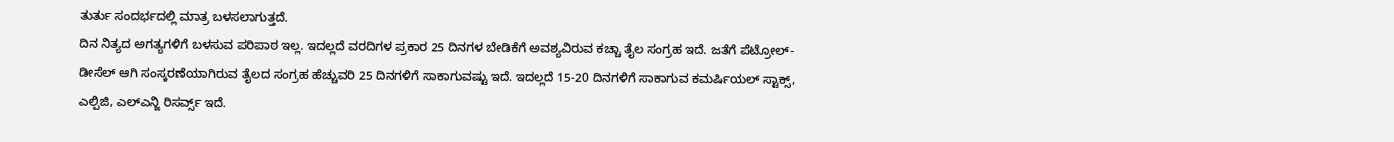ತುರ್ತು ಸಂದರ್ಭದಲ್ಲಿ ಮಾತ್ರ ಬಳಸಲಾಗುತ್ತದೆ.
ದಿನ ನಿತ್ಯದ ಅಗತ್ಯಗಳಿಗೆ ಬಳಸುವ ಪರಿಪಾಠ ಇಲ್ಲ. ಇದಲ್ಲದೆ ವರದಿಗಳ ಪ್ರಕಾರ 25 ದಿನಗಳ ಬೇಡಿಕೆಗೆ ಅವಶ್ಯವಿರುವ ಕಚ್ಚಾ ತೈಲ ಸಂಗ್ರಹ ಇದೆ. ಜತೆಗೆ ಪೆಟ್ರೋಲ್-ಡೀಸೆಲ್ ಆಗಿ ಸಂಸ್ಕರಣೆಯಾಗಿರುವ ತೈಲದ ಸಂಗ್ರಹ ಹೆಚ್ಚುವರಿ 25 ದಿನಗಳಿಗೆ ಸಾಕಾಗುವಷ್ಟು ಇದೆ. ಇದಲ್ಲದೆ 15-20 ದಿನಗಳಿಗೆ ಸಾಕಾಗುವ ಕಮರ್ಷಿಯಲ್ ಸ್ಟಾಕ್ಸ್, ಎಲ್ಪಿಜಿ, ಎಲ್ಎನ್ಜಿ ರಿಸರ್ವ್ಸ್ ಇದೆ.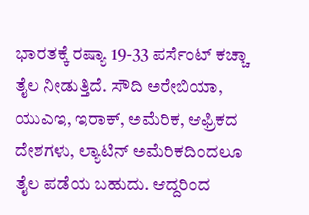ಭಾರತಕ್ಕೆ ರಷ್ಯಾ 19-33 ಪರ್ಸೆಂಟ್ ಕಚ್ಚಾ ತೈಲ ನೀಡುತ್ತಿದೆ. ಸೌದಿ ಅರೇಬಿಯಾ, ಯುಎಇ, ಇರಾಕ್, ಅಮೆರಿಕ, ಆಫ್ರಿಕದ ದೇಶಗಳು, ಲ್ಯಾಟಿನ್ ಅಮೆರಿಕದಿಂದಲೂ ತೈಲ ಪಡೆಯ ಬಹುದು. ಆದ್ದರಿಂದ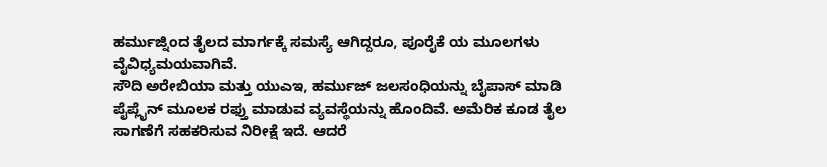ಹರ್ಮುಜ್ನಿಂದ ತೈಲದ ಮಾರ್ಗಕ್ಕೆ ಸಮಸ್ಯೆ ಆಗಿದ್ದರೂ, ಪೂರೈಕೆ ಯ ಮೂಲಗಳು ವೈವಿಧ್ಯಮಯವಾಗಿವೆ.
ಸೌದಿ ಅರೇಬಿಯಾ ಮತ್ತು ಯುಎಇ, ಹರ್ಮುಜ್ ಜಲಸಂಧಿಯನ್ನು ಬೈಪಾಸ್ ಮಾಡಿ ಪೈಪ್ಲೈನ್ ಮೂಲಕ ರಫ್ತು ಮಾಡುವ ವ್ಯವಸ್ಥೆಯನ್ನು ಹೊಂದಿವೆ. ಅಮೆರಿಕ ಕೂಡ ತೈಲ ಸಾಗಣೆಗೆ ಸಹಕರಿಸುವ ನಿರೀಕ್ಷೆ ಇದೆ. ಆದರೆ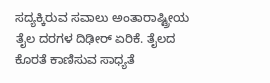ಸದ್ಯಕ್ಕಿರುವ ಸವಾಲು ಅಂತಾರಾಷ್ಟ್ರೀಯ ತೈಲ ದರಗಳ ದಿಢೀರ್ ಏರಿಕೆ. ತೈಲದ ಕೊರತೆ ಕಾಣಿಸುವ ಸಾಧ್ಯತೆ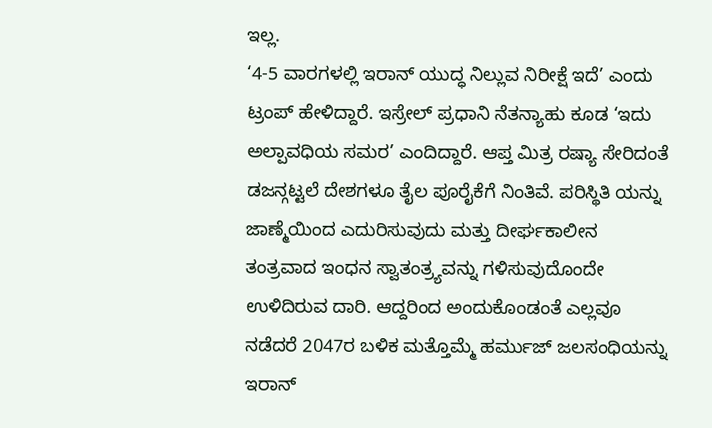ಇಲ್ಲ.
‘4-5 ವಾರಗಳಲ್ಲಿ ಇರಾನ್ ಯುದ್ಧ ನಿಲ್ಲುವ ನಿರೀಕ್ಷೆ ಇದೆ’ ಎಂದು ಟ್ರಂಪ್ ಹೇಳಿದ್ದಾರೆ. ಇಸ್ರೇಲ್ ಪ್ರಧಾನಿ ನೆತನ್ಯಾಹು ಕೂಡ ‘ಇದು ಅಲ್ಪಾವಧಿಯ ಸಮರ’ ಎಂದಿದ್ದಾರೆ. ಆಪ್ತ ಮಿತ್ರ ರಷ್ಯಾ ಸೇರಿದಂತೆ ಡಜನ್ಗಟ್ಟಲೆ ದೇಶಗಳೂ ತೈಲ ಪೂರೈಕೆಗೆ ನಿಂತಿವೆ. ಪರಿಸ್ಥಿತಿ ಯನ್ನು ಜಾಣ್ಮೆಯಿಂದ ಎದುರಿಸುವುದು ಮತ್ತು ದೀರ್ಘಕಾಲೀನ ತಂತ್ರವಾದ ಇಂಧನ ಸ್ವಾತಂತ್ರ್ಯವನ್ನು ಗಳಿಸುವುದೊಂದೇ ಉಳಿದಿರುವ ದಾರಿ. ಆದ್ದರಿಂದ ಅಂದುಕೊಂಡಂತೆ ಎಲ್ಲವೂ ನಡೆದರೆ 2047ರ ಬಳಿಕ ಮತ್ತೊಮ್ಮೆ ಹರ್ಮುಜ್ ಜಲಸಂಧಿಯನ್ನು ಇರಾನ್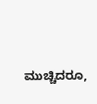ಮುಚ್ಚಿದರೂ,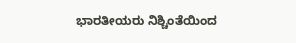ಭಾರತೀಯರು ನಿಶ್ಚಿಂತೆಯಿಂದ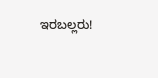ಇರಬಲ್ಲರು!